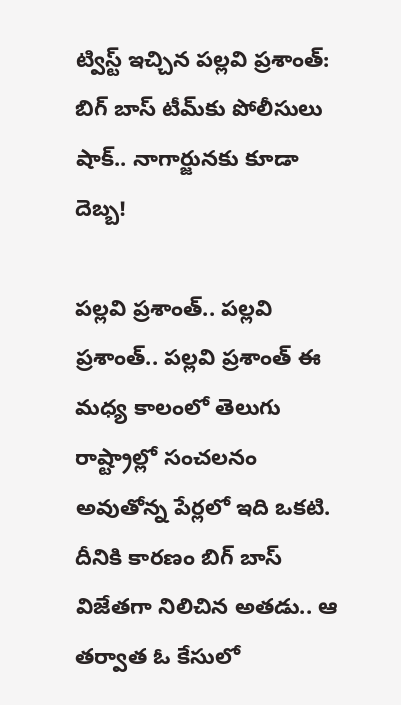ట్విస్ట్ ఇచ్చిన పల్లవి ప్రశాంత్: బిగ్ బాస్ టీమ్‌కు పోలీసులు షాక్.. నాగార్జునకు కూడా దెబ్బ!

పల్లవి ప్రశాంత్.. పల్లవి ప్రశాంత్.. పల్లవి ప్రశాంత్ ఈ మధ్య కాలంలో తెలుగు రాష్ట్రాల్లో సంచలనం అవుతోన్న పేర్లలో ఇది ఒకటి. దీనికి కారణం బిగ్ బాస్ విజేతగా నిలిచిన అతడు.. ఆ తర్వాత ఓ కేసులో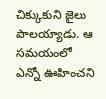చిక్కుకుని జైలు పాలయ్యాడు. ఆ సమయంలో ఎన్నో ఊహించని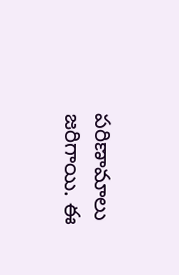పరిణామాలు జరిగాయి. ఈ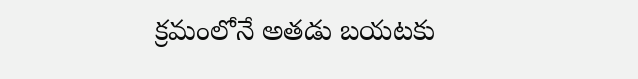క్రమంలోనే అతడు బయటకు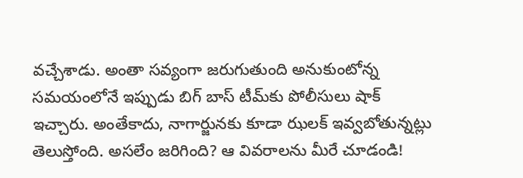వచ్చేశాడు. అంతా సవ్యంగా జరుగుతుంది అనుకుంటోన్న సమయంలోనే ఇప్పుడు బిగ్ బాస్ టీమ్‌కు పోలీసులు షాక్ ఇచ్చారు. అంతేకాదు, నాగార్జునకు కూడా ఝలక్ ఇవ్వబోతున్నట్లు తెలుస్తోంది. అసలేం జరిగింది? ఆ వివరాలను మీరే చూడండి!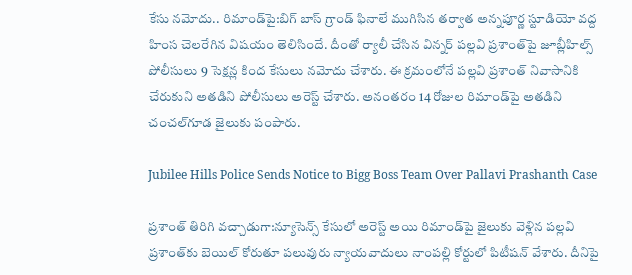కేసు నమోదు.. రిమాండ్‌పై:బిగ్ బాస్ గ్రాండ్ ఫినాలే ముగిసిన తర్వాత అన్నపూర్ణ స్టూడియో వద్ద హింస చెలరేగిన విషయం తెలిసిందే. దీంతో ర్యాలీ చేసిన విన్నర్ పల్లవి ప్రశాంత్‌పై జూబ్లీహిల్స్ పోలీసులు 9 సెక్షన్ల కింద కేసులు నమోదు చేశారు. ఈ క్రమంలోనే పల్లవి ప్రశాంత్ నివాసానికి చేరుకుని అతడిని పోలీసులు అరెస్ట్ చేశారు. అనంతరం 14 రోజుల రిమాండ్‌పై అతడిని చంచల్‌గూడ జైలుకు పంపారు.

Jubilee Hills Police Sends Notice to Bigg Boss Team Over Pallavi Prashanth Case

ప్రశాంత్‌ తిరిగి వచ్చాడుగా:న్యూసెన్స్ కేసులో అరెస్ట్ అయి రిమాండ్‌పై జైలుకు వెళ్లిన పల్లవి ప్రశాంత్‌కు బెయిల్ కోరుతూ పలువురు న్యాయవాదులు నాంపల్లి కోర్టులో పిటీషన్ వేశారు. దీనిపై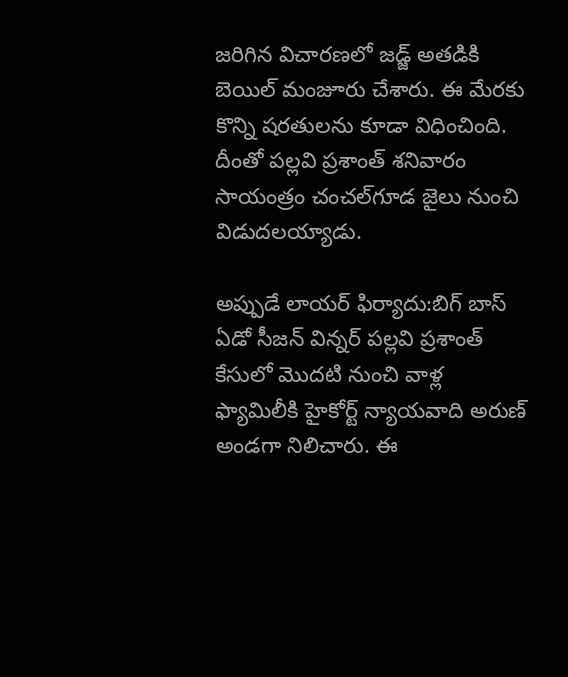జరిగిన విచారణలో జడ్జ్ అతడికి బెయిల్ మంజూరు చేశారు. ఈ మేరకు కొన్ని షరతులను కూడా విధించింది. దీంతో పల్లవి ప్రశాంత్ శనివారం సాయంత్రం చంచల్‌గూడ జైలు నుంచి విడుదలయ్యాడు.

అప్పుడే లాయర్ ఫిర్యాదు:బిగ్ బాస్ ఏడో సీజన్ విన్నర్ పల్లవి ప్రశాంత్ కేసులో మొదటి నుంచి వాళ్ల ఫ్యామిలీకి హైకోర్ట్ న్యాయవాది అరుణ్ అండగా నిలిచారు. ఈ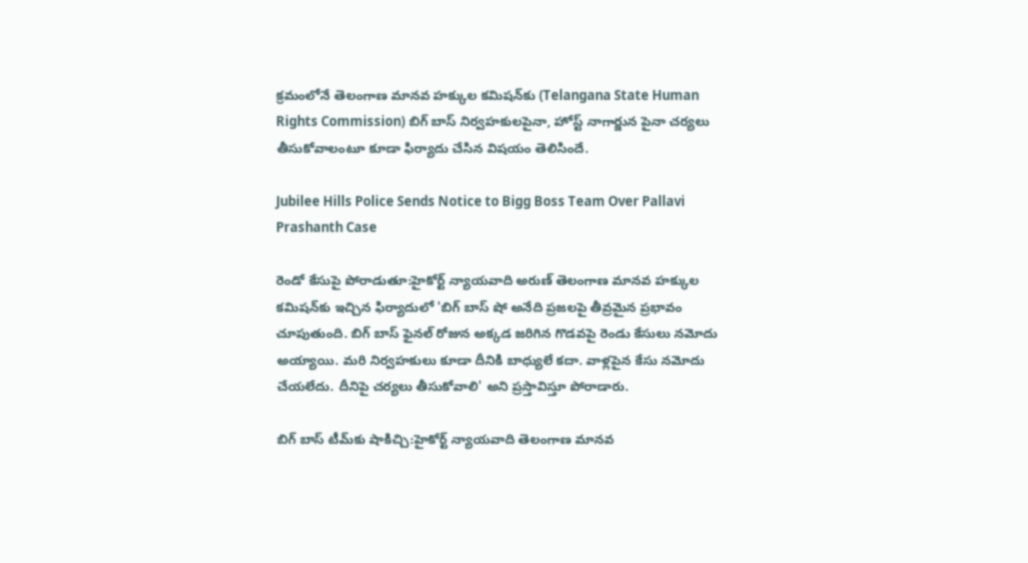క్రమంలోనే తెలంగాణ మానవ హక్కుల కమిషన్‌కు (Telangana State Human Rights Commission) బిగ్ బాస్ నిర్వహకులపైనా, హోస్ట్ నాగార్జున పైనా చర్యలు తీసుకోవాలంటూ కూడా ఫిర్యాదు చేసిన విషయం తెలిసిందే.

Jubilee Hills Police Sends Notice to Bigg Boss Team Over Pallavi Prashanth Case

రెండో కేసుపై పోరాడుతూ:హైకోర్ట్ న్యాయవాది అరుణ్ తెలంగాణ మానవ హక్కుల కమిషన్‌కు ఇచ్చిన ఫిర్యాదులో 'బిగ్ బాస్ షో అనేది ప్రజలపై తీవ్రమైన ప్రభావం చూపుతుంది. బిగ్ బాస్ ఫైనల్ రోజున అక్కడ జరిగిన గొడవపై రెండు కేసులు నమోదు అయ్యాయి. మరి నిర్వహకులు కూడా దీనికి బాధ్యులే కదా. వాళ్లపైన కేసు నమోదు చేయలేదు. దీనిపై చర్యలు తీసుకోవాలి' అని ప్రస్తావిస్తూ పోరాడారు.

బిగ్ బాస్ టీమ్‌కు షాకిచ్చి:హైకోర్ట్ న్యాయవాది తెలంగాణ మానవ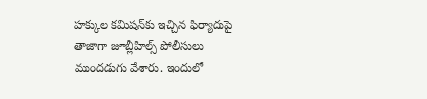హక్కుల కమిషన్‌కు ఇచ్చిన ఫిర్యాదుపై తాజాగా జూబ్లీహిల్స్ పోలీసులు ముందడుగు వేశారు. ఇందులో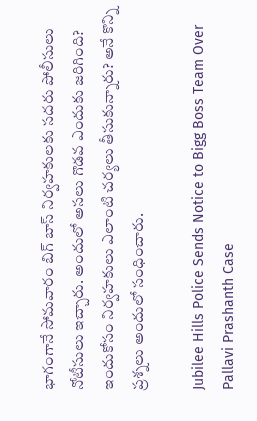భాగంగానే సోమవారం బిగ్ బాస్ నిర్వహకులకు సదరు పోలీసులు నోటీసులు ఇచ్చారు. అందులో అసలు గొడవ ఎందుకు జరిగింది? ఇందుకోసం నిర్వహకులు ఎలాంటి చర్యలు తీసుకున్నారు? అనే కొన్ని ప్రశ్నలు అందులో సంధించారు.

Jubilee Hills Police Sends Notice to Bigg Boss Team Over Pallavi Prashanth Case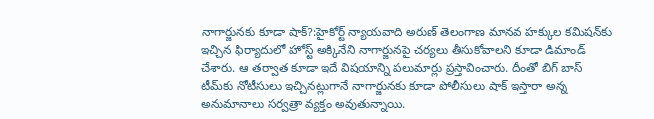నాగార్జునకు కూడా షాక్?:హైకోర్ట్ న్యాయవాది అరుణ్ తెలంగాణ మానవ హక్కుల కమిషన్‌కు ఇచ్చిన ఫిర్యాదులో హోస్ట్ అక్కినేని నాగార్జునపై చర్యలు తీసుకోవాలని కూడా డిమాండ్ చేశారు. ఆ తర్వాత కూడా ఇదే విషయాన్ని పలుమార్లు ప్రస్తావించారు. దీంతో బిగ్ బాస్ టీమ్‌కు నోటీసులు ఇచ్చినట్లుగానే నాగార్జునకు కూడా పోలీసులు షాక్ ఇస్తారా అన్న అనుమానాలు సర్వత్రా వ్యక్తం అవుతున్నాయి.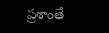ప్రశాంతే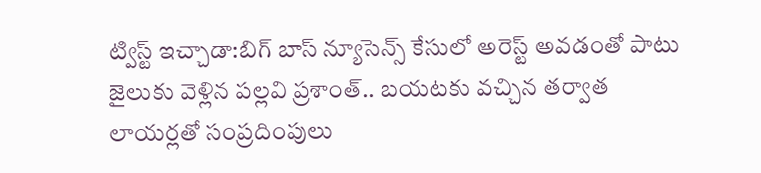ట్విస్ట్ ఇచ్చాడా:బిగ్ బాస్ న్యూసెన్స్ కేసులో అరెస్ట్ అవడంతో పాటు జైలుకు వెళ్లిన పల్లవి ప్రశాంత్.. బయటకు వచ్చిన తర్వాత లాయర్లతో సంప్రదింపులు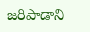జరిపాడాని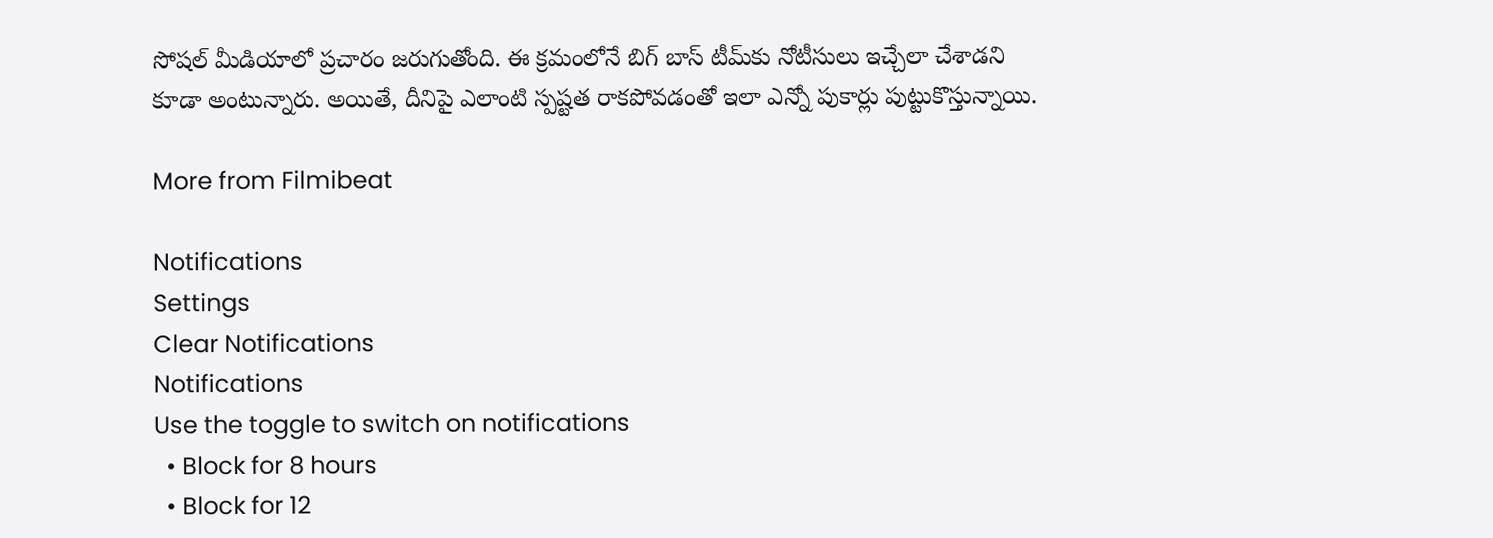సోషల్ మీడియాలో ప్రచారం జరుగుతోంది. ఈ క్రమంలోనే బిగ్ బాస్ టీమ్‌కు నోటీసులు ఇచ్చేలా చేశాడని కూడా అంటున్నారు. అయితే, దీనిపై ఎలాంటి స్పష్టత రాకపోవడంతో ఇలా ఎన్నో పుకార్లు పుట్టుకొస్తున్నాయి.

More from Filmibeat

Notifications
Settings
Clear Notifications
Notifications
Use the toggle to switch on notifications
  • Block for 8 hours
  • Block for 12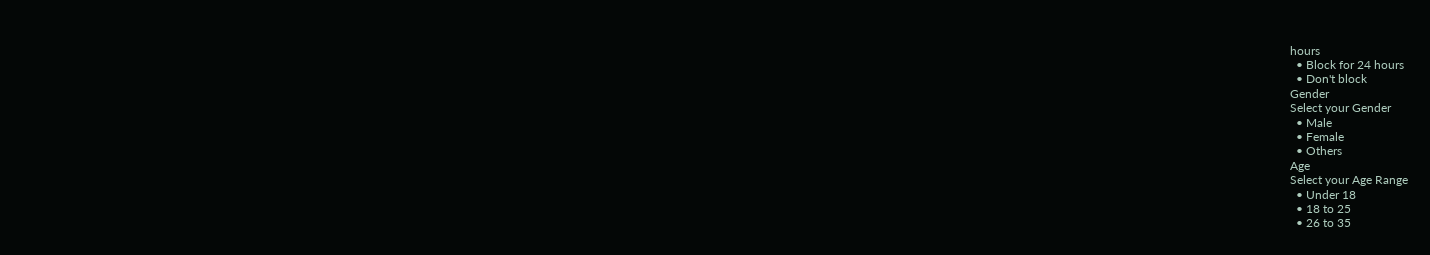hours
  • Block for 24 hours
  • Don't block
Gender
Select your Gender
  • Male
  • Female
  • Others
Age
Select your Age Range
  • Under 18
  • 18 to 25
  • 26 to 35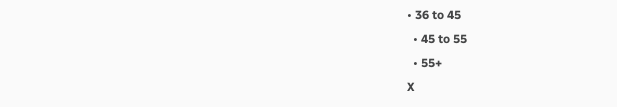• 36 to 45
  • 45 to 55
  • 55+
X